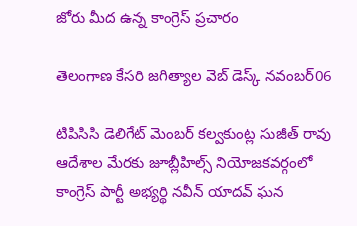జోరు మీద ఉన్న కాంగ్రెస్ ప్రచారం

తెలంగాణ కేసరి జగిత్యాల వెబ్ డెస్క్ నవంబర్06

టిపిసిసి డెలిగేట్ మెంబర్ కల్వకుంట్ల సుజీత్ రావు ఆదేశాల మేరకు జూబ్లీహిల్స్ నియోజకవర్గంలో కాంగ్రెస్ పార్టీ అభ్యర్థి నవీన్ యాదవ్ ఘన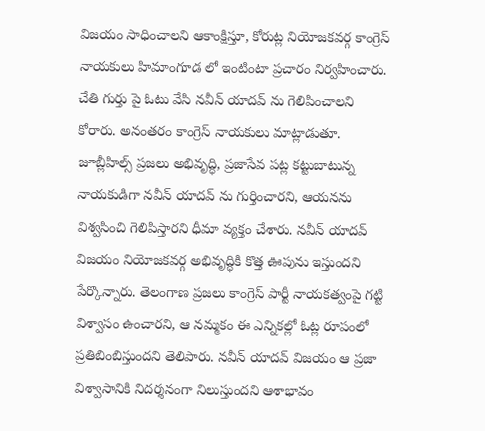విజయం సాధించాలని ఆకాంక్షిస్తూ, కోరుట్ల నియోజకవర్గ కాంగ్రెస్ నాయకులు హిమాంగూడ లో ఇంటింటా ప్రచారం నిర్వహించారు. చేతి గుర్తు పై ఓటు వేసి నవీన్ యాదవ్ ను గెలిపించాలని కోరారు. అనంతరం కాంగ్రెస్ నాయకులు మాట్లాడుతూ. జూబ్లీహిల్స్ ప్రజలు అభివృద్ధి, ప్రజాసేవ పట్ల కట్టుబాటున్న నాయకుడిగా నవీన్ యాదవ్ ను గుర్తించారని, ఆయనను విశ్వసించి గెలిపిస్తారని ధీమా వ్యక్తం చేశారు. నవీన్ యాదవ్ విజయం నియోజకవర్గ అభివృద్ధికి కొత్త ఊపును ఇస్తుందని పేర్కొన్నారు. తెలంగాణ ప్రజలు కాంగ్రెస్ పార్టీ నాయకత్వంపై గట్టి విశ్వాసం ఉంచారని, ఆ నమ్మకం ఈ ఎన్నికల్లో ఓట్ల రూపంలో ప్రతిబింబిస్తుందని తెలిపారు. నవీన్ యాదవ్ విజయం ఆ ప్రజా విశ్వాసానికి నిదర్శనంగా నిలుస్తుందని ఆశాభావం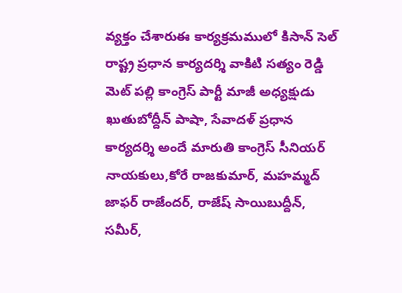వ్యక్తం చేశారుఈ కార్యక్రమములో కిసాన్ సెల్ రాష్ట్ర ప్రధాన కార్యదర్శి వాకిటి సత్యం రెడ్డి మెట్ పల్లి కాంగ్రెస్ పార్టీ మాజీ అధ్యక్షుడు ఖుతుబోద్దీన్ పాషా, సేవాదళ్ ప్రధాన కార్యదర్శి అందే మారుతి కాంగ్రెస్ సీనియర్ నాయకులు,కోరే రాజకుమార్, మహమ్మద్ జాఫర్ రాజేందర్, రాజేష్ సాయిబుద్దీన్, సమీర్,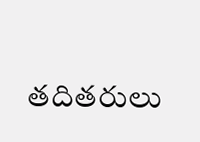తదితరులు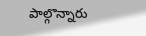పాల్గొన్నారు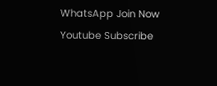WhatsApp Join Now
Youtube Subscribe